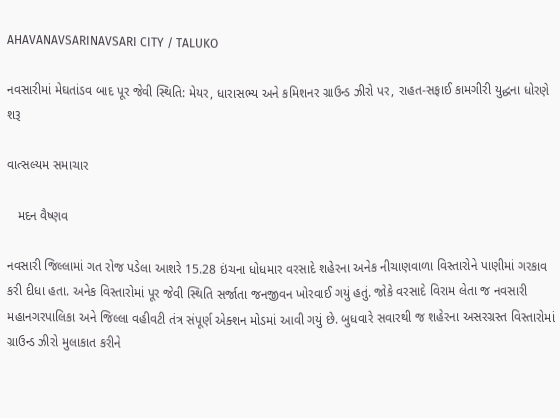AHAVANAVSARINAVSARI CITY / TALUKO

નવસારીમાં મેઘતાંડવ બાદ પૂર જેવી સ્થિતિ: મેયર, ધારાસભ્ય અને કમિશનર ગ્રાઉન્ડ ઝીરો પર, રાહત-સફાઈ કામગીરી યુદ્ધના ધોરણે શરૂ

વાત્સલ્યમ સમાચાર

   મદન વૈષ્ણવ

નવસારી જિલ્લામાં ગત રોજ પડેલા આશરે 15.28 ઇંચના ધોધમાર વરસાદે શહેરના અનેક નીચાણવાળા વિસ્તારોને પાણીમાં ગરકાવ કરી દીધા હતા. અનેક વિસ્તારોમાં પૂર જેવી સ્થિતિ સર્જાતા જનજીવન ખોરવાઈ ગયું હતું. જોકે વરસાદે વિરામ લેતા જ નવસારી મહાનગરપાલિકા અને જિલ્લા વહીવટી તંત્ર સંપૂર્ણ એક્શન મોડમાં આવી ગયું છે. બુધવારે સવારથી જ શહેરના અસરગ્રસ્ત વિસ્તારોમાં ગ્રાઉન્ડ ઝીરો મુલાકાત કરીને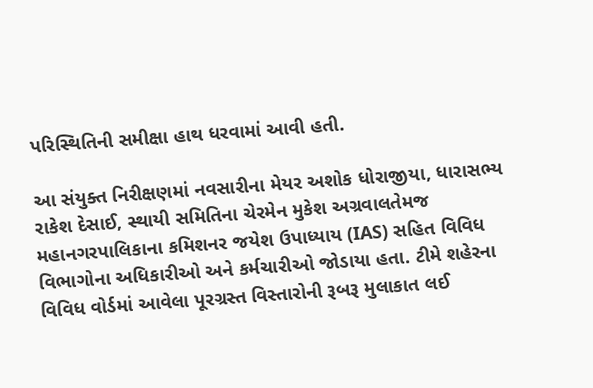પરિસ્થિતિની સમીક્ષા હાથ ધરવામાં આવી હતી.

આ સંયુક્ત નિરીક્ષણમાં નવસારીના મેયર અશોક ધોરાજીયા, ધારાસભ્ય રાકેશ દેસાઈ, સ્થાયી સમિતિના ચેરમેન મુકેશ અગ્રવાલતેમજ મહાનગરપાલિકાના કમિશનર જયેશ ઉપાધ્યાય (IAS) સહિત વિવિધ વિભાગોના અધિકારીઓ અને કર્મચારીઓ જોડાયા હતા. ટીમે શહેરના વિવિધ વોર્ડમાં આવેલા પૂરગ્રસ્ત વિસ્તારોની રૂબરૂ મુલાકાત લઈ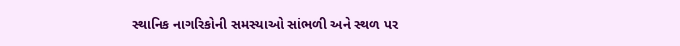સ્થાનિક નાગરિકોની સમસ્યાઓ સાંભળી અને સ્થળ પર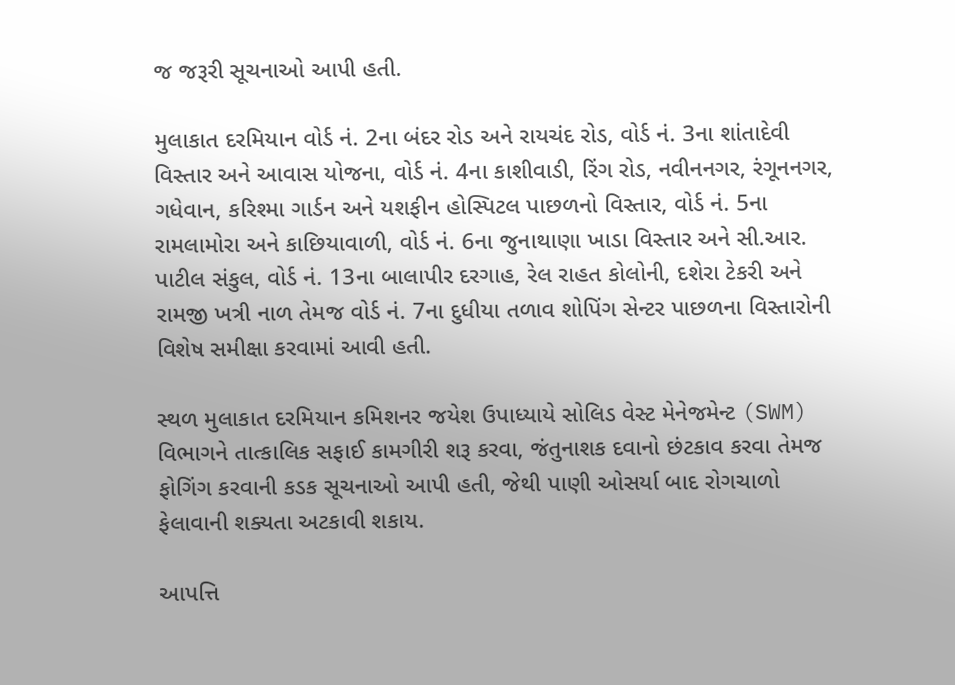જ જરૂરી સૂચનાઓ આપી હતી.

મુલાકાત દરમિયાન વોર્ડ નં. 2ના બંદર રોડ અને રાયચંદ રોડ, વોર્ડ નં. 3ના શાંતાદેવી વિસ્તાર અને આવાસ યોજના, વોર્ડ નં. 4ના કાશીવાડી, રિંગ રોડ, નવીનનગર, રંગૂનનગર, ગધેવાન, કરિશ્મા ગાર્ડન અને યશફીન હોસ્પિટલ પાછળનો વિસ્તાર, વોર્ડ નં. 5ના રામલામોરા અને કાછિયાવાળી, વોર્ડ નં. 6ના જુનાથાણા ખાડા વિસ્તાર અને સી.આર. પાટીલ સંકુલ, વોર્ડ નં. 13ના બાલાપીર દરગાહ, રેલ રાહત કોલોની, દશેરા ટેકરી અને રામજી ખત્રી નાળ તેમજ વોર્ડ નં. 7ના દુધીયા તળાવ શોપિંગ સેન્ટર પાછળના વિસ્તારોની વિશેષ સમીક્ષા કરવામાં આવી હતી.

સ્થળ મુલાકાત દરમિયાન કમિશનર જયેશ ઉપાધ્યાયે સોલિડ વેસ્ટ મેનેજમેન્ટ (SWM) વિભાગને તાત્કાલિક સફાઈ કામગીરી શરૂ કરવા, જંતુનાશક દવાનો છંટકાવ કરવા તેમજ ફોગિંગ કરવાની કડક સૂચનાઓ આપી હતી, જેથી પાણી ઓસર્યા બાદ રોગચાળો ફેલાવાની શક્યતા અટકાવી શકાય.

આપત્તિ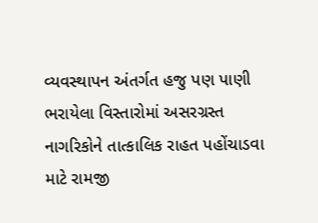વ્યવસ્થાપન અંતર્ગત હજુ પણ પાણી ભરાયેલા વિસ્તારોમાં અસરગ્રસ્ત નાગરિકોને તાત્કાલિક રાહત પહોંચાડવા માટે રામજી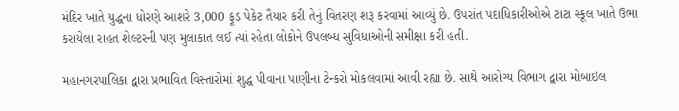મંદિર ખાતે યુદ્ધના ધોરણે આશરે 3,000 ફૂડ પેકેટ તૈયાર કરી તેનું વિતરણ શરૂ કરવામાં આવ્યું છે. ઉપરાંત પદાધિકારીઓએ ટાટા સ્કૂલ ખાતે ઉભા કરાયેલા રાહત શેલ્ટરની પણ મુલાકાત લઈ ત્યાં રહેતા લોકોને ઉપલબ્ધ સુવિધાઓની સમીક્ષા કરી હતી.

મહાનગરપાલિકા દ્વારા પ્રભાવિત વિસ્તારોમાં શુદ્ધ પીવાના પાણીના ટેન્કરો મોકલવામાં આવી રહ્યા છે. સાથે આરોગ્ય વિભાગ દ્વારા મોબાઇલ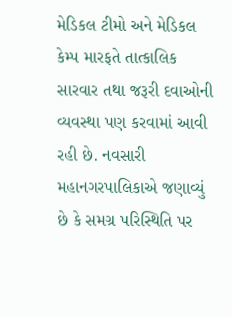મેડિકલ ટીમો અને મેડિકલ કેમ્પ મારફતે તાત્કાલિક સારવાર તથા જરૂરી દવાઓની વ્યવસ્થા પણ કરવામાં આવી રહી છે. નવસારી મહાનગરપાલિકાએ જણાવ્યું છે કે સમગ્ર પરિસ્થિતિ પર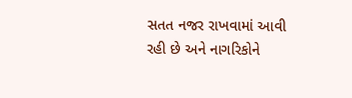સતત નજર રાખવામાં આવી રહી છે અને નાગરિકોને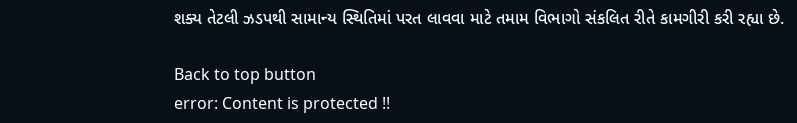શક્ય તેટલી ઝડપથી સામાન્ય સ્થિતિમાં પરત લાવવા માટે તમામ વિભાગો સંકલિત રીતે કામગીરી કરી રહ્યા છે.

Back to top button
error: Content is protected !!